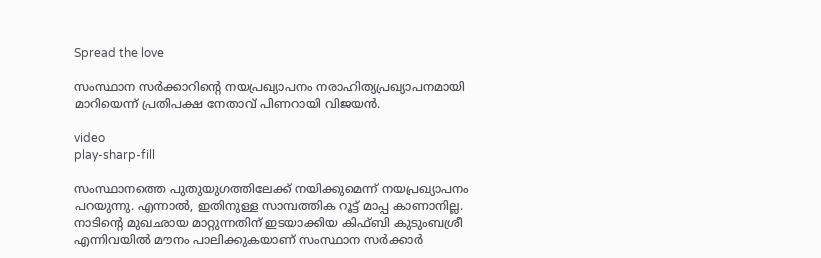Spread the love

സംസ്ഥാന സര്‍ക്കാറിന്റെ നയപ്രഖ്യാപനം നരാഹിത്യപ്രഖ്യാപനമായി മാറിയെന്ന് പ്രതിപക്ഷ നേതാവ് പിണറായി വിജയന്‍.

video
play-sharp-fill

സംസ്ഥാനത്തെ പുതുയുഗത്തിലേക്ക് നയിക്കുമെന്ന് നയപ്രഖ്യാപനം പറയുന്നു. എന്നാല്‍, ഇതിനുള്ള സാമ്പത്തിക റൂട്ട് മാപ്പ കാണാനില്ല. നാടിന്റെ മുഖഛായ മാറ്റുന്നതിന് ഇടയാക്കിയ കിഫ്ബി കുടുംബശ്രീ എന്നിവയില്‍ മൗനം പാലിക്കുകയാണ് സംസ്ഥാന സര്‍ക്കാര്‍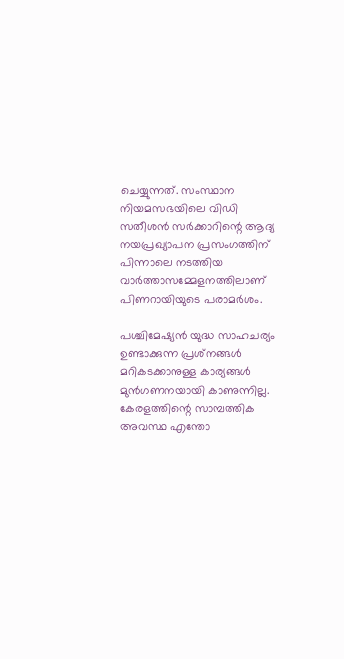ചെയ്യുന്നത്. സംസ്ഥാന നിയമസഭയിലെ വിഡി സതീശന്‍ സര്‍ക്കാറിന്റെ ആദ്യ നയപ്രഖ്യാപന പ്രസംഗത്തിന് പിന്നാലെ നടത്തിയ വാര്‍ത്താസമ്മേളനത്തിലാണ് പിണറായിയുടെ പരാമര്‍ശം.

പശ്ചിമേഷ്യന്‍ യുദ്ധ സാഹചര്യം ഉണ്ടാക്കുന്ന പ്രശ്‌നങ്ങള്‍ മറികടക്കാനുള്ള കാര്യങ്ങള്‍ മുന്‍ഗണനയായി കാണുന്നില്ല. കേരളത്തിന്റെ സാമ്പത്തിക അവസ്ഥ എന്തോ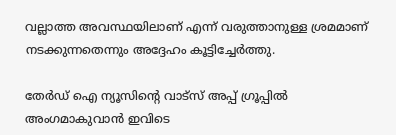വല്ലാത്ത അവസ്ഥയിലാണ് എന്ന് വരുത്താനുള്ള ശ്രമമാണ് നടക്കുന്നതെന്നും അദ്ദേഹം കൂട്ടിച്ചേര്‍ത്തു.

തേർഡ് ഐ ന്യൂസിന്റെ വാട്സ് അപ്പ് ഗ്രൂപ്പിൽ അംഗമാകുവാൻ ഇവിടെ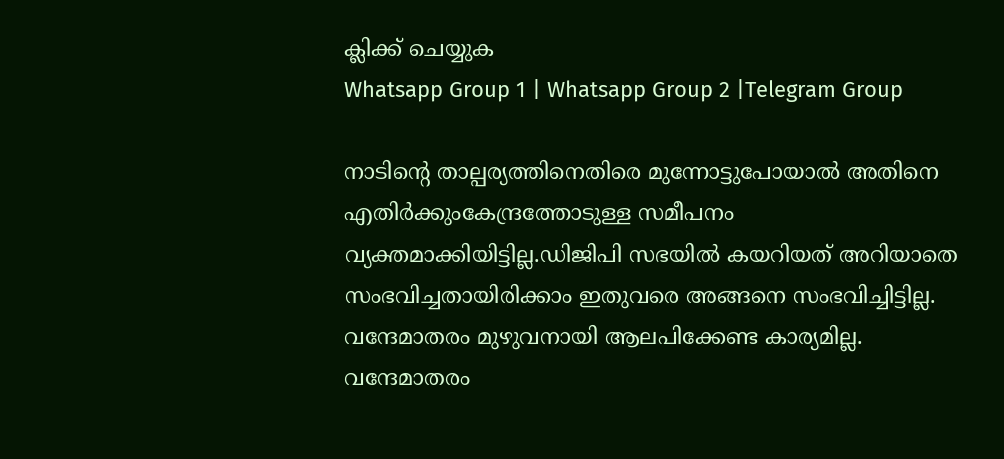ക്ലിക്ക് ചെയ്യുക
Whatsapp Group 1 | Whatsapp Group 2 |Telegram Group

നാടിന്റെ താല്പര്യത്തിനെതിരെ മുന്നോട്ടുപോയാല്‍ അതിനെ എതിര്‍ക്കുംകേന്ദ്രത്തോടുള്ള സമീപനം വ്യക്തമാക്കിയിട്ടില്ല.ഡിജിപി സഭയില്‍ കയറിയത് അറിയാതെ സംഭവിച്ചതായിരിക്കാം ഇതുവരെ അങ്ങനെ സംഭവിച്ചിട്ടില്ല. വന്ദേമാതരം മുഴുവനായി ആലപിക്കേണ്ട കാര്യമില്ല. വന്ദേമാതരം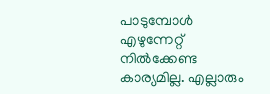പാടുമ്പോള്‍ എഴുന്നേറ്റ് നില്‍ക്കേണ്ട കാര്യമില്ല. എല്ലാരും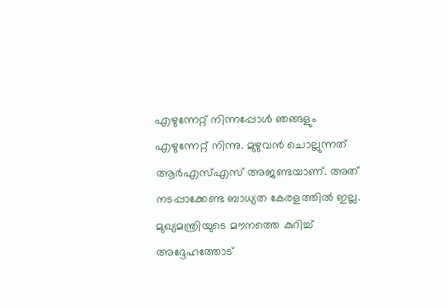എഴുന്നേറ്റ് നിന്നപ്പോള്‍ ഞങ്ങളും എഴുന്നേറ്റ് നിന്നു. മുഴുവന്‍ ചൊല്ലുന്നത് ആര്‍എസ്‌എസ് അജണ്ടയാണ്. അത് നടപ്പാക്കേണ്ട ബാധ്യത കേരളത്തില്‍ ഇല്ല. മുഖ്യമന്ത്രിയുടെ മൗനത്തെ കുറിച്ച്‌ അദ്ദേഹത്തോട്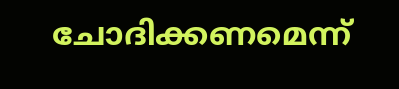ചോദിക്കണമെന്ന്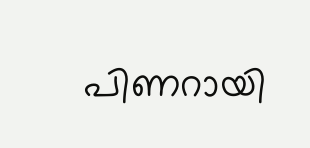പിണറായി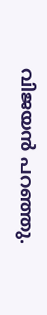വിജയന്‍ പറഞ്ഞു.